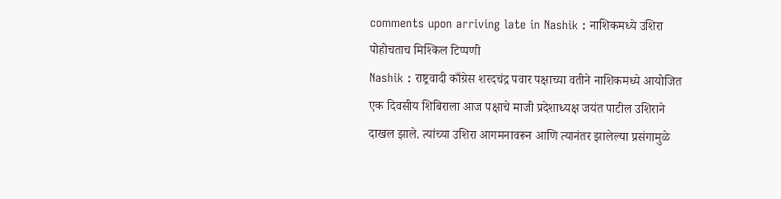comments upon arriving late in Nashik : नाशिकमध्ये उशिरा पोहोचताच मिश्किल टिप्पणी
Nashik : राष्ट्रवादी काँग्रेस शरदचंद्र पवार पक्षाच्या वतीने नाशिकमध्ये आयोजित एक दिवसीय शिबिराला आज पक्षाचे माजी प्रदेशाध्यक्ष जयंत पाटील उशिराने दाखल झाले. त्यांच्या उशिरा आगमनावरून आणि त्यानंतर झालेल्या प्रसंगामुळे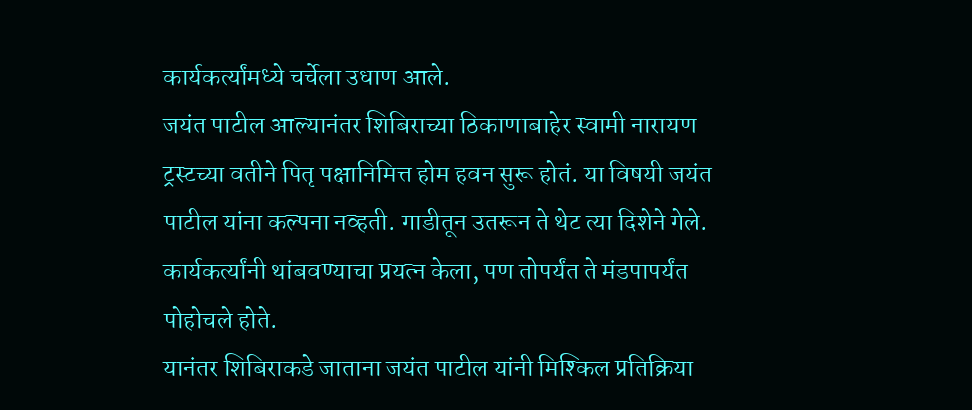कार्यकर्त्यांमध्ये चर्चेला उधाण आले.
जयंत पाटील आल्यानंतर शिबिराच्या ठिकाणाबाहेर स्वामी नारायण ट्रस्टच्या वतीने पितृ पक्षानिमित्त होम हवन सुरू होतं. या विषयी जयंत पाटील यांना कल्पना नव्हती. गाडीतून उतरून ते थेट त्या दिशेने गेले. कार्यकर्त्यांनी थांबवण्याचा प्रयत्न केला, पण तोपर्यंत ते मंडपापर्यंत पोहोचले होते.
यानंतर शिबिराकडे जाताना जयंत पाटील यांनी मिश्किल प्रतिक्रिया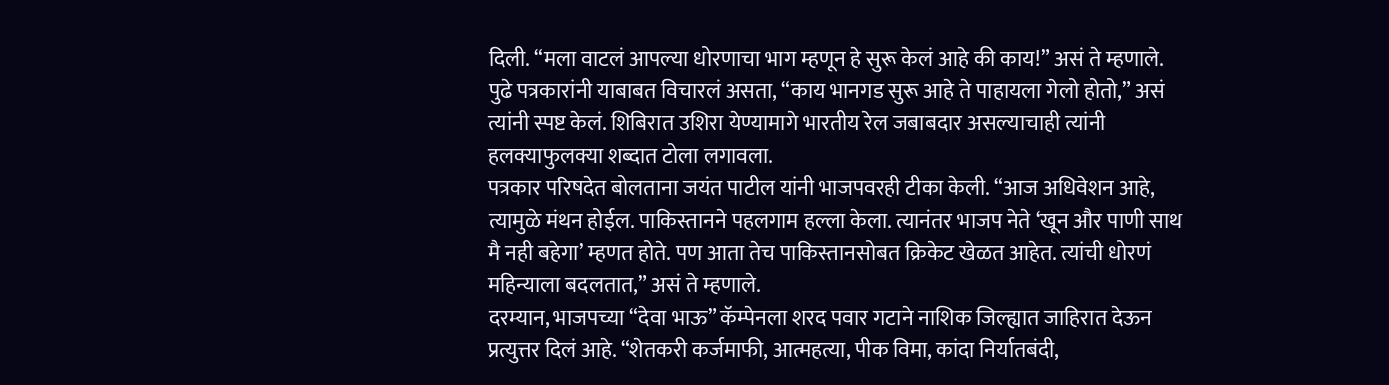दिली. “मला वाटलं आपल्या धोरणाचा भाग म्हणून हे सुरू केलं आहे की काय!” असं ते म्हणाले. पुढे पत्रकारांनी याबाबत विचारलं असता, “काय भानगड सुरू आहे ते पाहायला गेलो होतो,” असं त्यांनी स्पष्ट केलं. शिबिरात उशिरा येण्यामागे भारतीय रेल जबाबदार असल्याचाही त्यांनी हलक्याफुलक्या शब्दात टोला लगावला.
पत्रकार परिषदेत बोलताना जयंत पाटील यांनी भाजपवरही टीका केली. “आज अधिवेशन आहे, त्यामुळे मंथन होईल. पाकिस्तानने पहलगाम हल्ला केला. त्यानंतर भाजप नेते ‘खून और पाणी साथ मै नही बहेगा’ म्हणत होते. पण आता तेच पाकिस्तानसोबत क्रिकेट खेळत आहेत. त्यांची धोरणं महिन्याला बदलतात,” असं ते म्हणाले.
दरम्यान, भाजपच्या “देवा भाऊ” कॅम्पेनला शरद पवार गटाने नाशिक जिल्ह्यात जाहिरात देऊन प्रत्युत्तर दिलं आहे. “शेतकरी कर्जमाफी, आत्महत्या, पीक विमा, कांदा निर्यातबंदी,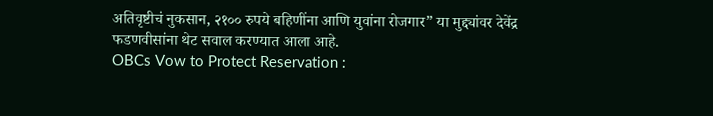अतिवृष्टीचं नुकसान, २१०० रुपये बहिणींना आणि युवांना रोजगार” या मुद्द्यांवर देवेंद्र फडणवीसांना थेट सवाल करण्यात आला आहे.
OBCs Vow to Protect Reservation :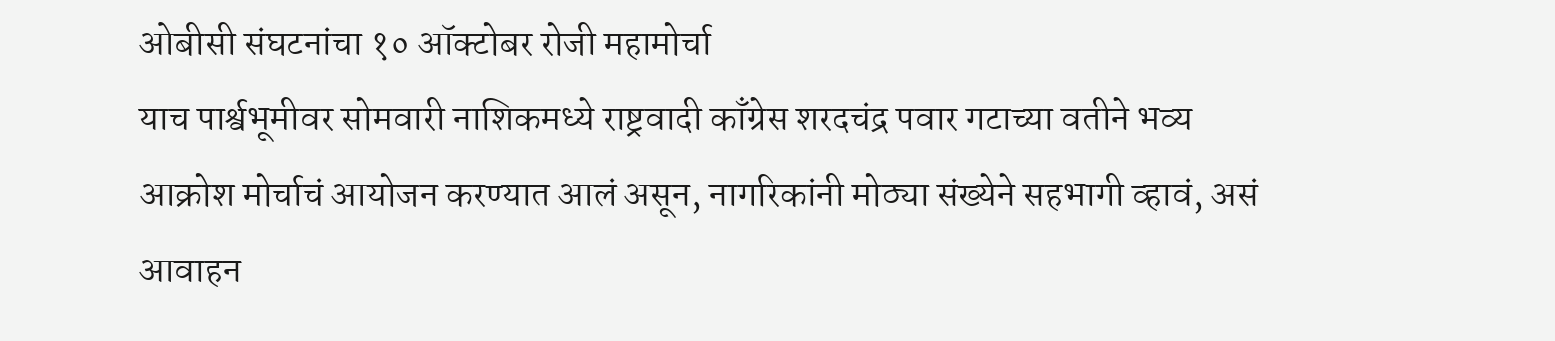ओबीसी संघटनांचा १० ऑक्टोबर रोजी महामोर्चा
याच पार्श्वभूमीवर सोमवारी नाशिकमध्ये राष्ट्रवादी काँग्रेस शरदचंद्र पवार गटाच्या वतीने भव्य आक्रोश मोर्चाचं आयोजन करण्यात आलं असून, नागरिकांनी मोठ्या संख्येने सहभागी व्हावं, असं आवाहन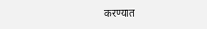करण्यात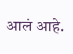आलं आहे.